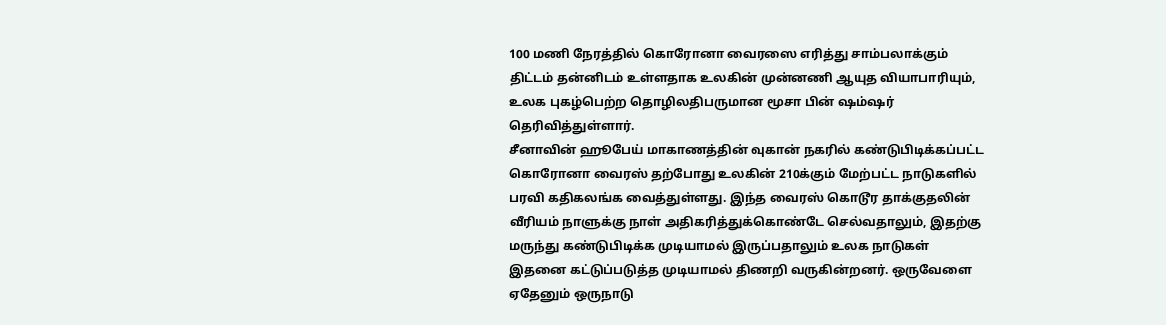100 மணி நேரத்தில் கொரோனா வைரஸை எரித்து சாம்பலாக்கும் திட்டம் தன்னிடம் உள்ளதாக உலகின் முன்னணி ஆயுத வியாபாரியும், உலக புகழ்பெற்ற தொழிலதிபருமான மூசா பின் ஷம்ஷர் தெரிவித்துள்ளார்.
சீனாவின் ஹூபேய் மாகாணத்தின் வுகான் நகரில் கண்டுபிடிக்கப்பட்ட கொரோனா வைரஸ் தற்போது உலகின் 210க்கும் மேற்பட்ட நாடுகளில் பரவி கதிகலங்க வைத்துள்ளது. இந்த வைரஸ் கொடூர தாக்குதலின் வீரியம் நாளுக்கு நாள் அதிகரித்துக்கொண்டே செல்வதாலும், இதற்கு மருந்து கண்டுபிடிக்க முடியாமல் இருப்பதாலும் உலக நாடுகள் இதனை கட்டுப்படுத்த முடியாமல் திணறி வருகின்றனர். ஒருவேளை ஏதேனும் ஒருநாடு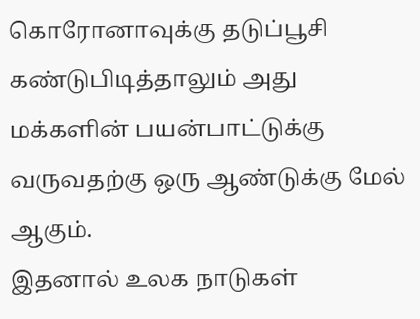கொரோனாவுக்கு தடுப்பூசி கண்டுபிடித்தாலும் அது மக்களின் பயன்பாட்டுக்கு வருவதற்கு ஒரு ஆண்டுக்கு மேல் ஆகும்.
இதனால் உலக நாடுகள்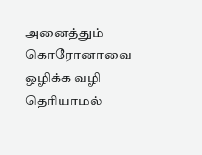அனைத்தும் கொரோனாவை ஒழிக்க வழி தெரியாமல்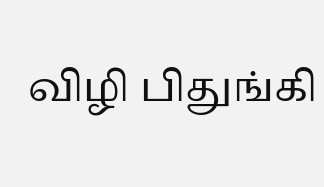விழி பிதுங்கி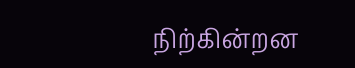நிற்கின்றன